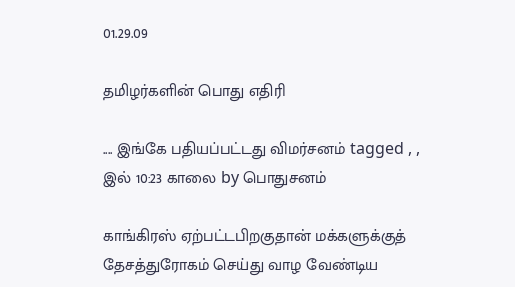01.29.09

தமிழர்களின் பொது எதிரி

.... இங்கே பதியப்பட்டது விமர்சனம் tagged , , இல் 10:23 காலை by பொதுசனம்

காங்கிரஸ் ஏற்பட்டபிறகுதான் மக்களுக்குத் தேசத்துரோகம் செய்து வாழ வேண்டிய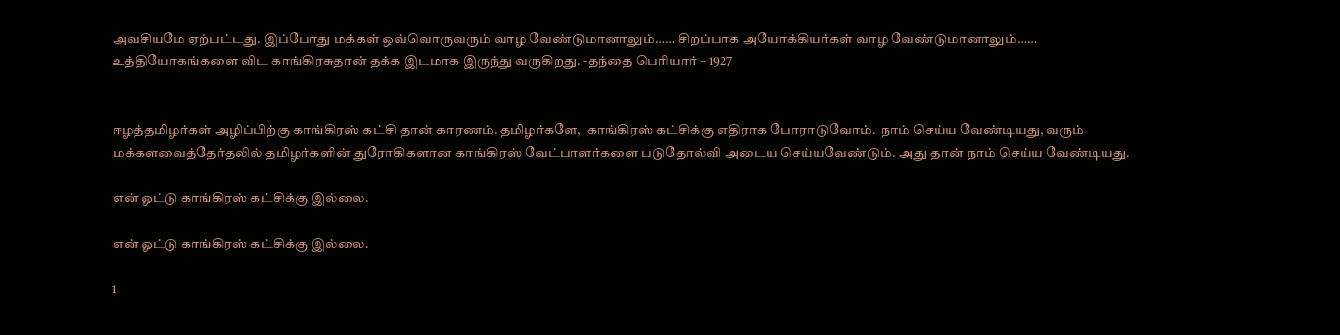அவசியமே ஏற்பட்டது. இப்போது மக்கள் ஒவ்வொருவரும் வாழ வேண்டுமானாலும்…… சிறப்பாக அயோக்கியர்கள் வாழ வேண்டுமானாலும்…… உத்தியோகங்களை விட காங்கிரசுதான் தக்க இடமாக இருந்து வருகிறது. -தந்தை பெரியார் – 1927


ஈழத்தமிழர்கள் அழிப்பிற்கு காங்கிரஸ் கட்சி தான் காரணம். தமிழர்களே,  காங்கிரஸ் கட்சிக்கு எதிராக போராடுவோம்.  நாம் செய்ய வேண்டியது, வரும் மக்களவைத்தேர்தலில் தமிழர்களின் துரோகிகளான காங்கிரஸ் வேட்பாளர்களை படுதோல்வி அடைய செய்யவேண்டும். அது தான் நாம் செய்ய வேண்டியது.

என் ஓட்டு காங்கிரஸ் கட்சிக்கு இல்லை.

என் ஓட்டு காங்கிரஸ் கட்சிக்கு இல்லை.

1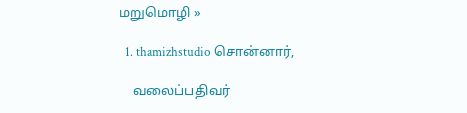மறுமொழி »

  1. thamizhstudio சொன்னார்,

    வலைப்பதிவர்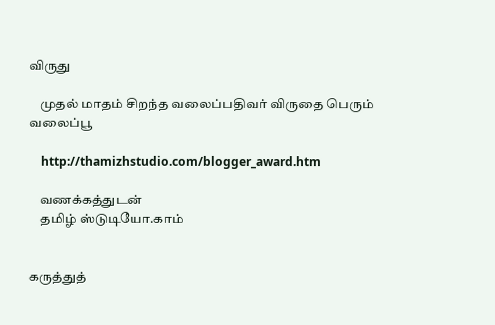விருது

    முதல் மாதம் சிறந்த வலைப்பதிவர் விருதை பெரும் வலைப்பூ

    http://thamizhstudio.com/blogger_award.htm

    வணக்கத்துடன்
    தமிழ் ஸ்டுடியோ.காம்


கருத்துத்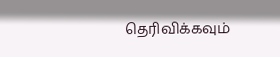தெரிவிக்கவும்